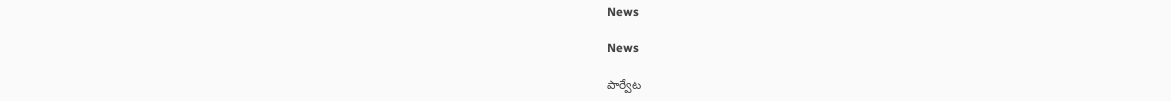News

News

పార్వేట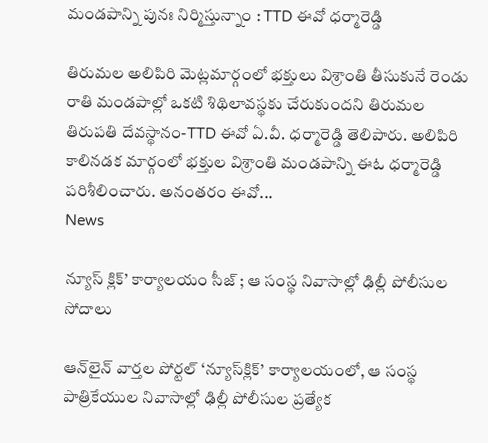మండపాన్ని పునః నిర్మిస్తున్నాం : TTD ఈవో ధర్మారెడ్డి

తిరుమల అలిపిరి మెట్లమార్గంలో భక్తులు విశ్రాంతి తీసుకునే రెండు రాతి మండపాల్లో ఒకటి శిథిలావస్థకు చేరుకుందని తిరుమల తిరుపతి దేవస్థానం-TTD ఈవో ఏ.వీ. ధర్మారెడ్డి తెలిపారు. అలిపిరి కాలినడక మార్గంలో భక్తుల విశ్రాంతి మండపాన్ని ఈఓ ధర్మారెడ్డి పరిశీలించారు. అనంతరం ఈవో...
News

న్యూస్‌ క్లిక్‌’ కార్యాలయం సీజ్‌ ; ఆ సంస్థ నివాసాల్లో ఢిల్లీ పోలీసుల సోదాలు

ఆన్‌లైన్‌ వార్తల పోర్టల్‌ ‘న్యూస్‌క్లిక్‌’ కార్యాలయంలో, ఆ సంస్థ పాత్రికేయుల నివాసాల్లో ఢిల్లీ పోలీసుల ప్రత్యేక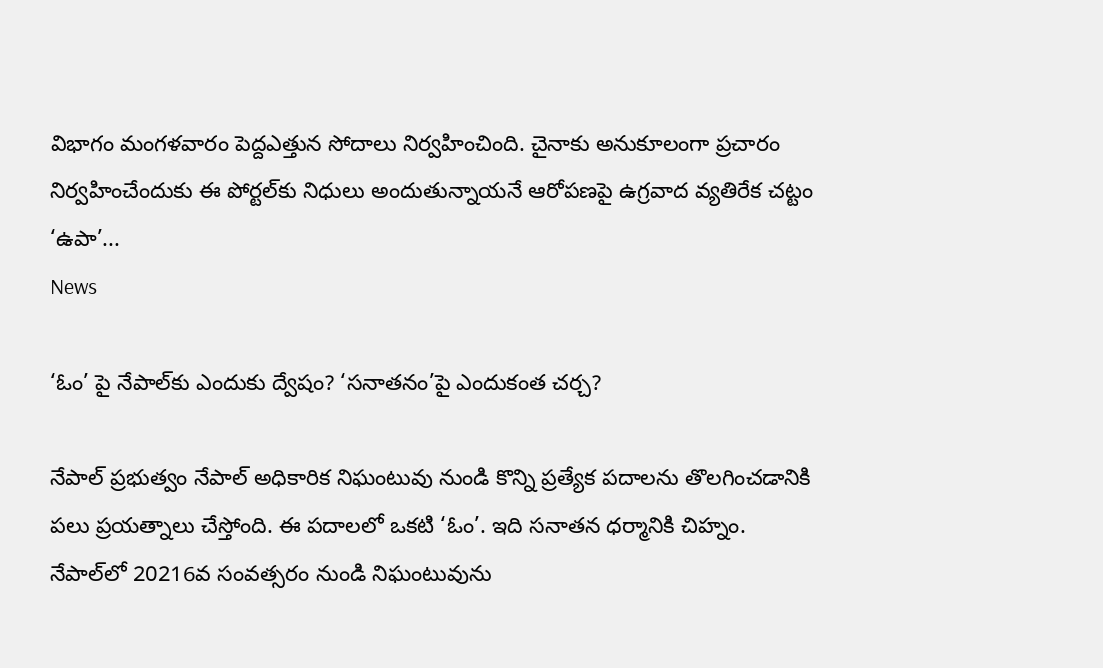విభాగం మంగళవారం పెద్దఎత్తున సోదాలు నిర్వహించింది. చైనాకు అనుకూలంగా ప్రచారం నిర్వహించేందుకు ఈ పోర్టల్‌కు నిధులు అందుతున్నాయనే ఆరోపణపై ఉగ్రవాద వ్యతిరేక చట్టం ‘ఉపా’...
News

‘ఓం’ పై నేపాల్‌కు ఎందుకు ద్వేషం? ‘సనాతనం’పై ఎందుకంత చర్చ?

నేపాల్ ప్రభుత్వం నేపాల్ అధికారిక నిఘంటువు నుండి కొన్ని ప్రత్యేక పదాలను తొలగించడానికి పలు ప్రయత్నాలు చేస్తోంది. ఈ పదాలలో ఒకటి ‘ఓం’. ఇది సనాతన ధర్మానికి చిహ్నం. నేపాల్‌లో 20216వ సంవత్సరం నుండి నిఘంటువును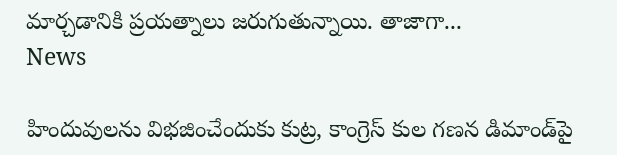మార్చడానికి ప్రయత్నాలు జరుగుతున్నాయి. తాజాగా...
News

హిందువులను విభజించేందుకు కుట్ర, కాంగ్రెస్‌ కుల గణన డిమాండ్‌పై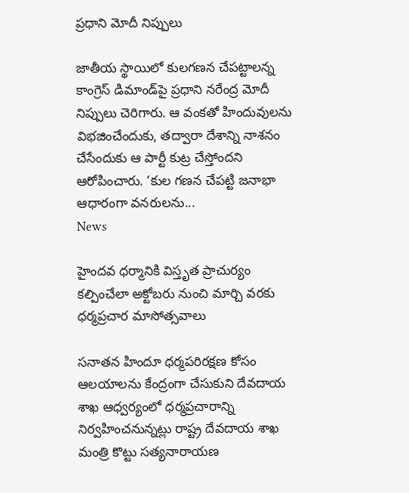ప్రధాని మోదీ నిప్పులు

జాతీయ స్థాయిలో కులగణన చేపట్టాలన్న కాంగ్రెస్‌ డిమాండ్‌పై ప్రధాని నరేంద్ర మోదీ నిప్పులు చెరిగారు. ఆ వంకతో హిందువులను విభజించేందుకు, తద్వారా దేశాన్ని నాశనం చేసేందుకు ఆ పార్టీ కుట్ర చేస్తోందని ఆరోపించారు. ‘కుల గణన చేపట్టి జనాభా ఆధారంగా వనరులను...
News

హైంద‌వ ధ‌ర్మానికి విస్తృత ప్రాచుర్యం కల్పించేలా అక్టోబ‌రు నుంచి మార్చి వ‌ర‌కు ధ‌ర్మ‌ప్ర‌చార మాసోత్స‌వాలు

స‌నాత‌న హిందూ ధ‌ర్మ‌ప‌రిర‌క్ష‌ణ కోసం ఆల‌యాల‌ను కేంద్రంగా చేసుకుని దేవ‌దాయ శాఖ ఆధ్వ‌ర్యంలో ధ‌ర్మ‌ప్ర‌చారాన్ని నిర్వ‌హించ‌నున్న‌ట్లు రాష్ట్ర దేవదాయ శాఖ మంత్రి కొట్టు స‌త్య‌నారాయ‌ణ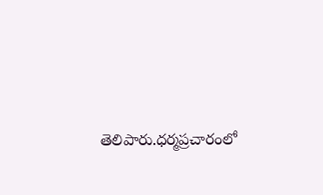తెలిపారు.ధ‌ర్మ‌ప్ర‌చారంలో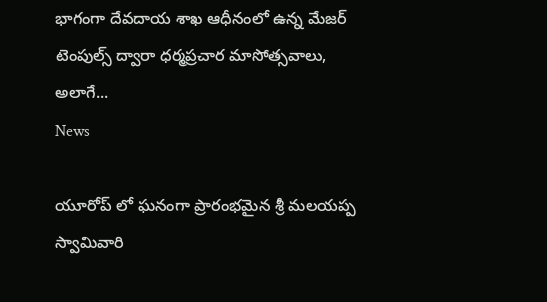భాగంగా దేవదాయ శాఖ ఆధీనంలో ఉన్న మేజ‌ర్ టెంపుల్స్ ద్వారా ధ‌ర్మ‌ప్ర‌చార మాసోత్స‌వాలు, అలాగే...
News

యూరోప్ లో ఘనంగా ప్రారంభమైన శ్రీ మలయప్ప స్వామివారి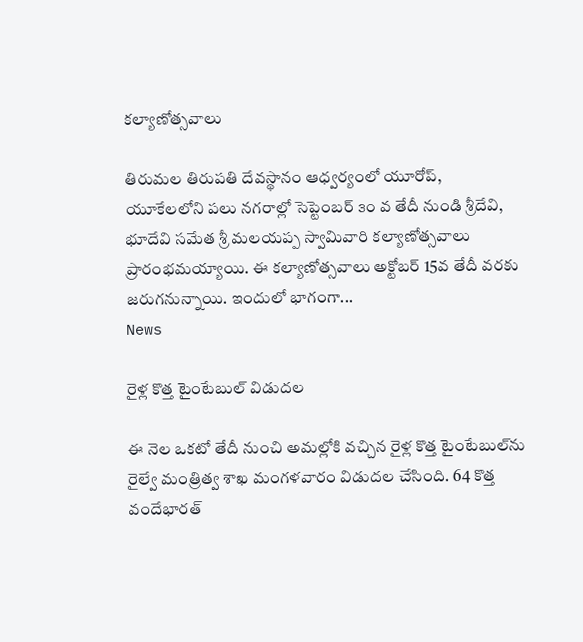కల్యాణోత్సవాలు

తిరుమల తిరుపతి దేవస్థానం ఆధ్వర్యంలో యూరోప్, యూకేలలోని పలు నగరాల్లో సెప్టెంబర్ ౩౦ వ తేదీ నుండి శ్రీదేవి, భూదేవి సమేత శ్రీ మలయప్ప స్వామివారి కల్యాణోత్సవాలు ప్రారంభమయ్యాయి. ఈ కల్యాణోత్సవాలు అక్టోబర్ 15వ తేదీ వరకు జరుగనున్నాయి. ఇందులో భాగంగా...
News

రైళ్ల కొత్త టైంటేబుల్‌ విడుదల

ఈ నెల ఒకటో తేదీ నుంచి అమల్లోకి వచ్చిన రైళ్ల కొత్త టైంటేబుల్‌ను రైల్వే మంత్రిత్వ శాఖ మంగళవారం విడుదల చేసింది. 64 కొత్త వందేభారత్‌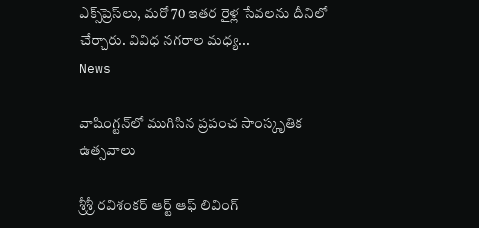ఎక్స్‌ప్రెస్‌లు, మరో 70 ఇతర రైళ్ల సేవలను దీనిలో చేర్చారు. వివిధ నగరాల మధ్య...
News

వాషింగ్టన్‌లో ముగిసిన ప్రపంచ సాంస్కృతిక ఉత్సవాలు

శ్రీశ్రీ రవిశంకర్‌ ఆర్ట్‌ ఆఫ్‌ లివింగ్‌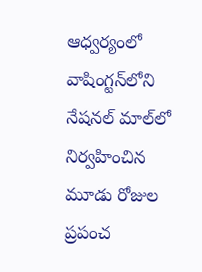ఆధ్వర్యంలో వాషింగ్టన్‌లోని నేషనల్‌ మాల్‌లో నిర్వహించిన మూడు రోజుల ప్రపంచ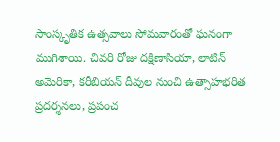సాంస్కృతిక ఉత్సవాలు సోమవారంతో ఘనంగా ముగిశాయి. చివరి రోజు దక్షిణాసియా, లాటిన్‌ అమెరికా, కరీబియన్‌ దీవుల నుంచి ఉత్సాహభరిత ప్రదర్శనలు, ప్రపంచ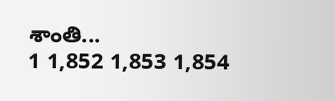శాంతి...
1 1,852 1,853 1,854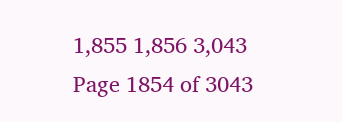1,855 1,856 3,043
Page 1854 of 3043